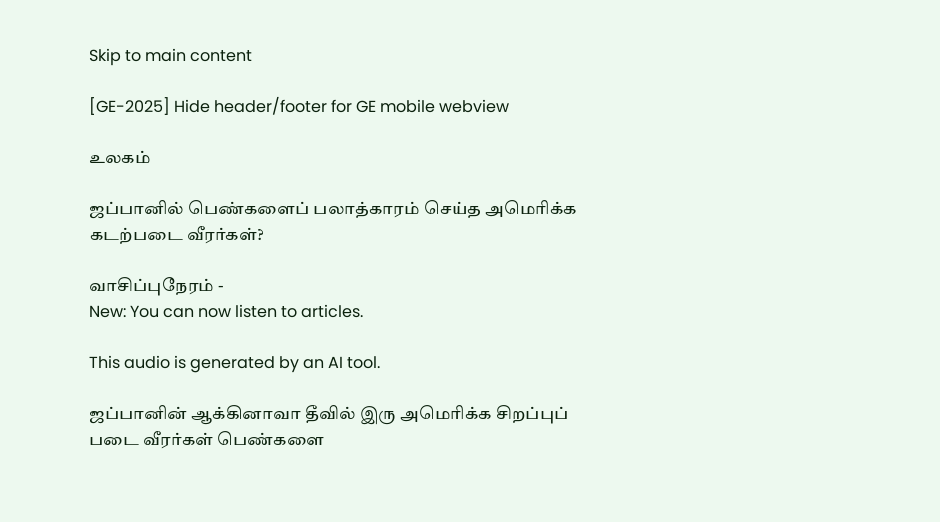Skip to main content

[GE-2025] Hide header/footer for GE mobile webview

உலகம்

ஜப்பானில் பெண்களைப் பலாத்காரம் செய்த அமெரிக்க கடற்படை வீரர்கள்?

வாசிப்புநேரம் -
New: You can now listen to articles.

This audio is generated by an AI tool.

ஜப்பானின் ஆக்கினாவா தீவில் இரு அமெரிக்க சிறப்புப் படை வீரர்கள் பெண்களை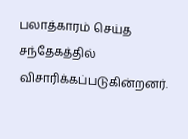பலாத்காரம் செய்த சந்தேகத்தில் விசாரிக்கப்படுகின்றனர்.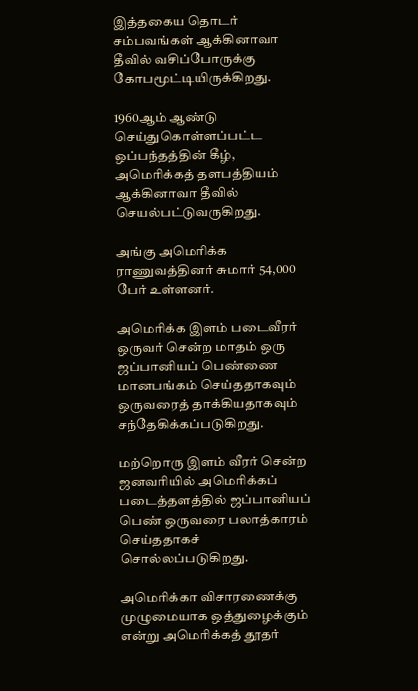இத்தகைய தொடர் சம்பவங்கள் ஆக்கினாவா தீவில் வசிப்போருக்கு கோபமூட்டியிருக்கிறது.

1960ஆம் ஆண்டு செய்துகொள்ளப்பட்ட ஒப்பந்தத்தின் கீழ், அமெரிக்கத் தளபத்தியம் ஆக்கினாவா தீவில் செயல்பட்டுவருகிறது.

அங்கு அமெரிக்க ராணுவத்தினர் சுமார் 54,000 பேர் உள்ளனர்.

அமெரிக்க இளம் படைவீரர் ஒருவர் சென்ற மாதம் ஒரு ஜப்பானியப் பெண்ணை மானபங்கம் செய்ததாகவும் ஒருவரைத் தாக்கியதாகவும் சந்தேகிக்கப்படுகிறது.

மற்றொரு இளம் வீரர் சென்ற ஜனவரியில் அமெரிக்கப் படைத்தளத்தில் ஜப்பானியப் பெண் ஒருவரை பலாத்காரம் செய்ததாகச் சொல்லப்படுகிறது.

அமெரிக்கா விசாரணைக்கு முழுமையாக ஒத்துழைக்கும் என்று அமெரிக்கத் தூதர்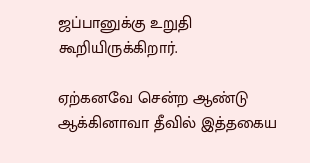ஜப்பானுக்கு உறுதி கூறியிருக்கிறார்.

ஏற்கனவே சென்ற ஆண்டு ஆக்கினாவா தீவில் இத்தகைய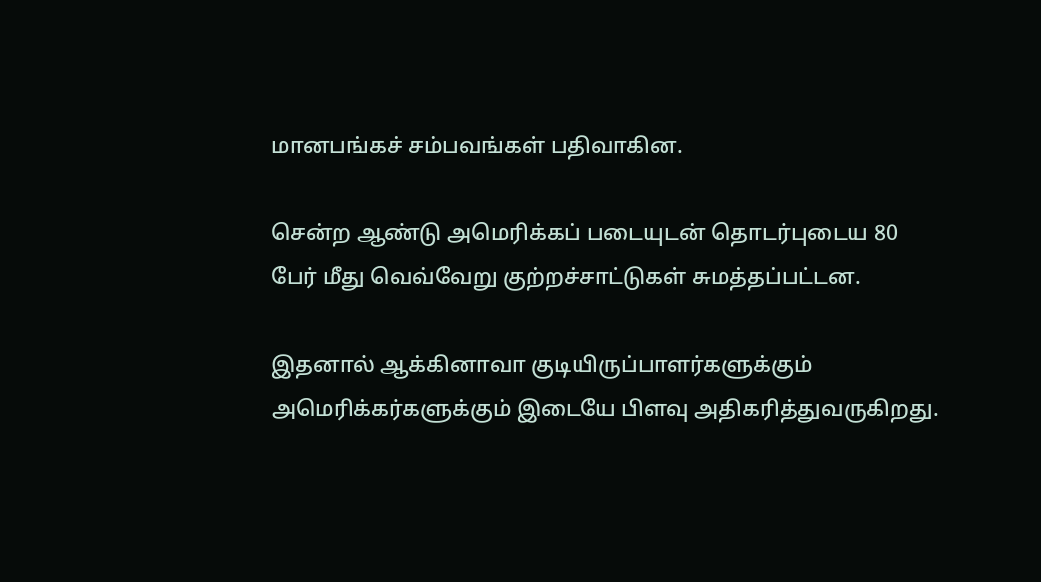மானபங்கச் சம்பவங்கள் பதிவாகின.

சென்ற ஆண்டு அமெரிக்கப் படையுடன் தொடர்புடைய 80 பேர் மீது வெவ்வேறு குற்றச்சாட்டுகள் சுமத்தப்பட்டன.

இதனால் ஆக்கினாவா குடியிருப்பாளர்களுக்கும் அமெரிக்கர்களுக்கும் இடையே பிளவு அதிகரித்துவருகிறது.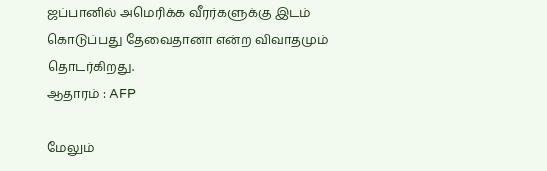ஜப்பானில் அமெரிக்க வீரர்களுக்கு இடம் கொடுப்பது தேவைதானா என்ற விவாதமும் தொடர்கிறது.
ஆதாரம் : AFP

மேலும்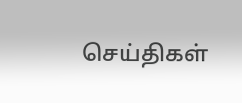செய்திகள்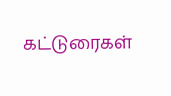கட்டுரைகள்